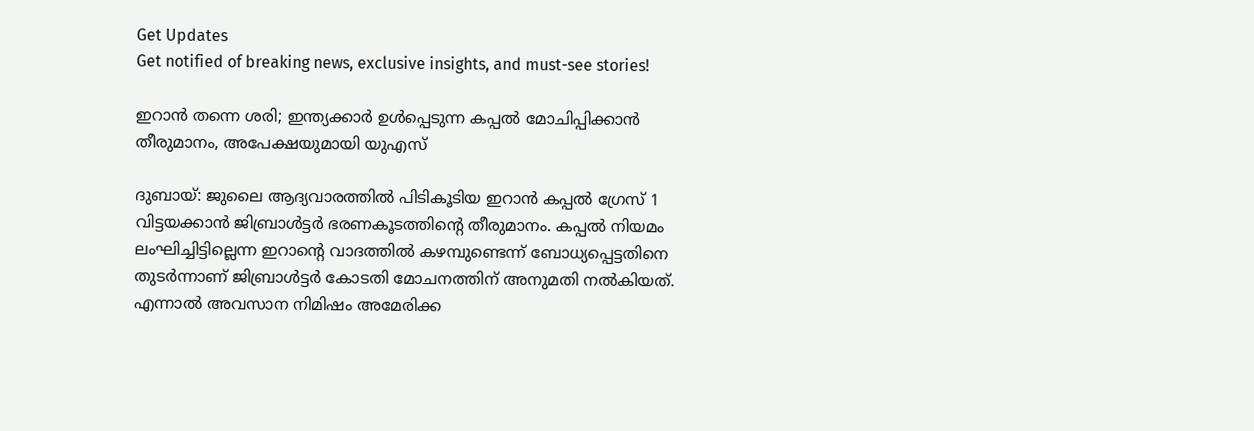Get Updates
Get notified of breaking news, exclusive insights, and must-see stories!

ഇറാന്‍ തന്നെ ശരി; ഇന്ത്യക്കാര്‍ ഉള്‍പ്പെടുന്ന കപ്പല്‍ മോചിപ്പിക്കാന്‍ തീരുമാനം, അപേക്ഷയുമായി യുഎസ്

ദുബായ്: ജുലൈ ആദ്യവാരത്തില്‍ പിടികൂടിയ ഇറാന്‍ കപ്പല്‍ ഗ്രേസ് 1 വിട്ടയക്കാന്‍ ജിബ്രാള്‍ട്ടര്‍ ഭരണകൂടത്തിന്റെ തീരുമാനം. കപ്പല്‍ നിയമം ലംഘിച്ചിട്ടില്ലെന്ന ഇറാന്റെ വാദത്തില്‍ കഴമ്പുണ്ടെന്ന് ബോധ്യപ്പെട്ടതിനെ തുടര്‍ന്നാണ് ജിബ്രാള്‍ട്ടര്‍ കോടതി മോചനത്തിന് അനുമതി നല്‍കിയത്. എന്നാല്‍ അവസാന നിമിഷം അമേരിക്ക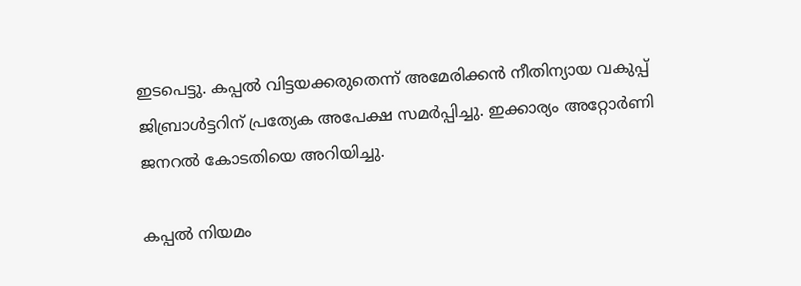ഇടപെട്ടു. കപ്പല്‍ വിട്ടയക്കരുതെന്ന് അമേരിക്കന്‍ നീതിന്യായ വകുപ്പ് ജിബ്രാള്‍ട്ടറിന് പ്രത്യേക അപേക്ഷ സമര്‍പ്പിച്ചു. ഇക്കാര്യം അറ്റോര്‍ണി ജനറല്‍ കോടതിയെ അറിയിച്ചു.

കപ്പല്‍ നിയമം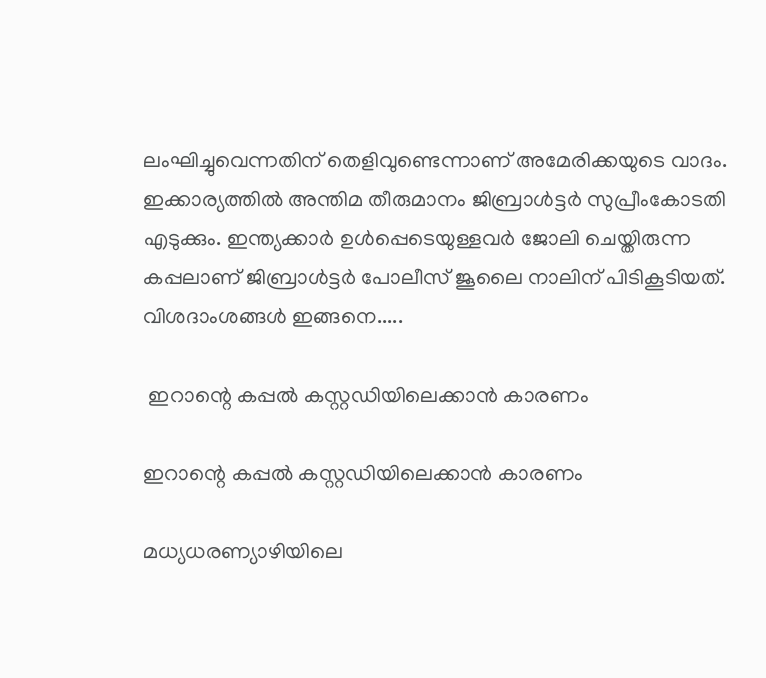ലംഘിച്ചുവെന്നതിന് തെളിവുണ്ടെന്നാണ് അമേരിക്കയുടെ വാദം. ഇക്കാര്യത്തില്‍ അന്തിമ തീരുമാനം ജിബ്രാള്‍ട്ടര്‍ സുപ്രീംകോടതി എടുക്കും. ഇന്ത്യക്കാര്‍ ഉള്‍പ്പെടെയുള്ളവര്‍ ജോലി ചെയ്തിരുന്ന കപ്പലാണ് ജിബ്രാള്‍ട്ടര്‍ പോലീസ് ജൂലൈ നാലിന് പിടികൂടിയത്. വിശദാംശങ്ങള്‍ ഇങ്ങനെ.....

 ഇറാന്റെ കപ്പല്‍ കസ്റ്റഡിയിലെക്കാന്‍ കാരണം

ഇറാന്റെ കപ്പല്‍ കസ്റ്റഡിയിലെക്കാന്‍ കാരണം

മധ്യധരണ്യാഴിയിലെ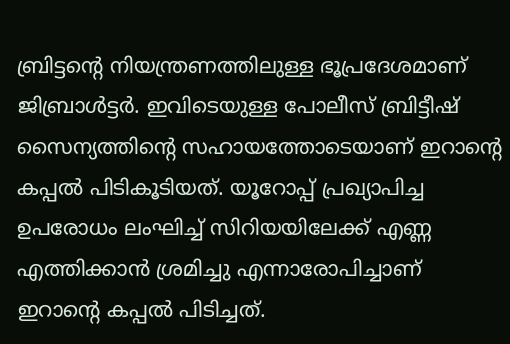ബ്രിട്ടന്റെ നിയന്ത്രണത്തിലുള്ള ഭൂപ്രദേശമാണ് ജിബ്രാള്‍ട്ടര്‍. ഇവിടെയുള്ള പോലീസ് ബ്രിട്ടീഷ് സൈന്യത്തിന്റെ സഹായത്തോടെയാണ് ഇറാന്റെ കപ്പല്‍ പിടികൂടിയത്. യൂറോപ്പ് പ്രഖ്യാപിച്ച ഉപരോധം ലംഘിച്ച് സിറിയയിലേക്ക് എണ്ണ എത്തിക്കാന്‍ ശ്രമിച്ചു എന്നാരോപിച്ചാണ് ഇറാന്റെ കപ്പല്‍ പിടിച്ചത്.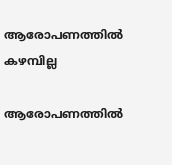ആരോപണത്തില്‍ കഴമ്പില്ല

ആരോപണത്തില്‍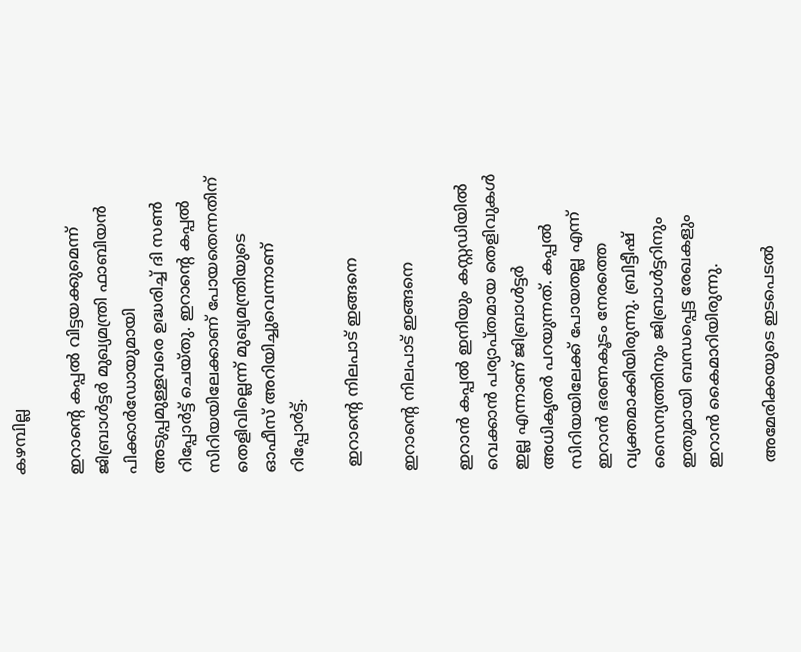കഴമ്പില്ല

ഇറാന്റെ കപ്പല്‍ വിട്ടയക്കുമെന്ന് ജിബ്രാള്‍ട്ടര്‍ മുഖ്യമന്ത്രി ഫാബിയന്‍ പിക്കാര്‍ഡോയുമായി അടുപ്പമുള്ളവരെ ഉദ്ധരിച്ച് ദി സണ്‍ റിപ്പോര്‍ട്ട് ചെയ്തു. ഇറാന്റെ കപ്പല്‍ സിറിയയിലേക്കാണ് പോയതെന്നതിന് തെളിവില്ലെന്ന് മുഖ്യമന്ത്രിയുടെ ഓഫീസ് അറിയിച്ചുവെന്നാണ് റിപ്പോര്‍ട്ട്.

 ഇറാന്റെ നിലപാട് ഇങ്ങനെ

ഇറാന്റെ നിലപാട് ഇങ്ങനെ

ഇറാന്‍ കപ്പല്‍ ഇനിയും കസ്റ്റഡിയില്‍ വെക്കാന്‍ പര്യാപ്തമായ തെളിവുകള്‍ ഇല്ല എന്നാണ് ജിബ്രാള്‍ട്ടര്‍ അധികൃതര്‍ പറയുന്നത്. കപ്പല്‍ സിറിയയിലേക്ക് പോയതല്ല എന്ന് ഇറാന്‍ ഭരണകൂടം നേരത്തെ വ്യക്തമാക്കിയിരുന്നു. ബ്രിട്ടീഷ് സൈന്യത്തിനും ജിബ്രാള്‍ട്ടറിനും ഇതുമായി ബന്ധപ്പെട്ട രേഖകളും ഇറാന്‍ കൈമാറിയിരുന്നു.

 അമേരിക്കയുടെ ഇടപെടല്‍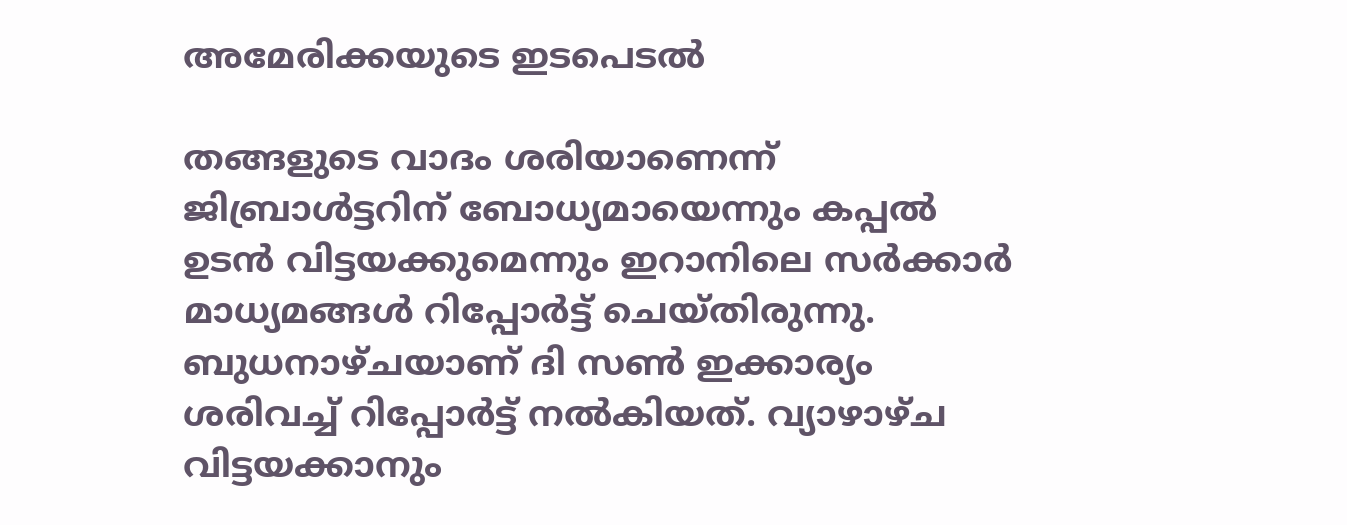അമേരിക്കയുടെ ഇടപെടല്‍

തങ്ങളുടെ വാദം ശരിയാണെന്ന് ജിബ്രാള്‍ട്ടറിന് ബോധ്യമായെന്നും കപ്പല്‍ ഉടന്‍ വിട്ടയക്കുമെന്നും ഇറാനിലെ സര്‍ക്കാര്‍ മാധ്യമങ്ങള്‍ റിപ്പോര്‍ട്ട് ചെയ്തിരുന്നു. ബുധനാഴ്ചയാണ് ദി സണ്‍ ഇക്കാര്യം ശരിവച്ച് റിപ്പോര്‍ട്ട് നല്‍കിയത്. വ്യാഴാഴ്ച വിട്ടയക്കാനും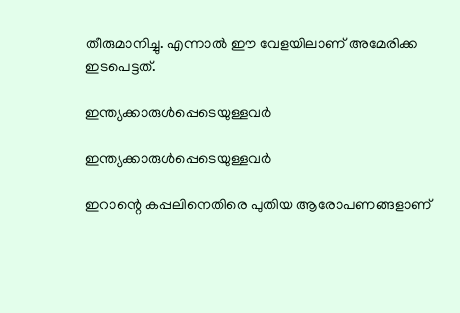തീരുമാനിച്ചു. എന്നാല്‍ ഈ വേളയിലാണ് അമേരിക്ക ഇടപെട്ടത്.

ഇന്ത്യക്കാരുള്‍പ്പെടെയുള്ളവര്‍

ഇന്ത്യക്കാരുള്‍പ്പെടെയുള്ളവര്‍

ഇറാന്റെ കപ്പലിനെതിരെ പുതിയ ആരോപണങ്ങളാണ്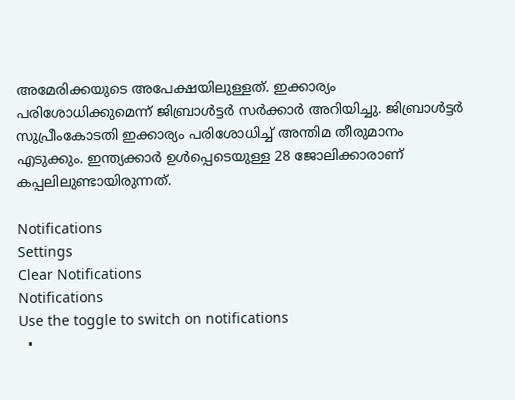അമേരിക്കയുടെ അപേക്ഷയിലുള്ളത്. ഇക്കാര്യം പരിശോധിക്കുമെന്ന് ജിബ്രാള്‍ട്ടര്‍ സര്‍ക്കാര്‍ അറിയിച്ചു. ജിബ്രാള്‍ട്ടര്‍ സുപ്രീംകോടതി ഇക്കാര്യം പരിശോധിച്ച് അന്തിമ തീരുമാനം എടുക്കും. ഇന്ത്യക്കാര്‍ ഉള്‍പ്പെടെയുള്ള 28 ജോലിക്കാരാണ് കപ്പലിലുണ്ടായിരുന്നത്.

Notifications
Settings
Clear Notifications
Notifications
Use the toggle to switch on notifications
  •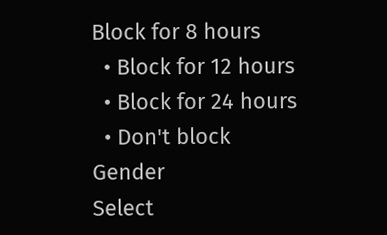Block for 8 hours
  • Block for 12 hours
  • Block for 24 hours
  • Don't block
Gender
Select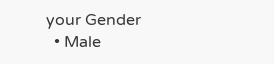your Gender
  • Male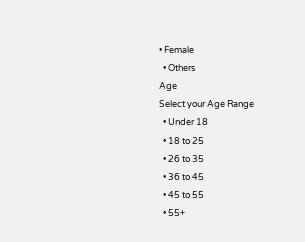• Female
  • Others
Age
Select your Age Range
  • Under 18
  • 18 to 25
  • 26 to 35
  • 36 to 45
  • 45 to 55
  • 55+